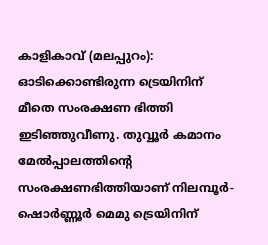കാളികാവ് (മലപ്പുറം): ഓടിക്കൊണ്ടിരുന്ന ട്രെയിനിന് മീതെ സംരക്ഷണ ഭിത്തി ഇടിഞ്ഞുവീണു. തുവ്വൂർ കമാനം മേൽപ്പാലത്തിന്റെ സംരക്ഷണഭിത്തിയാണ് നിലമ്പൂർ-ഷൊർണ്ണൂർ മെമു ട്രെയിനിന്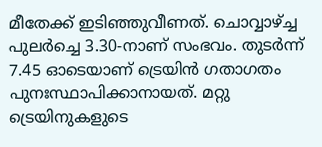മീതേക്ക് ഇടിഞ്ഞുവീണത്. ചൊവ്വാഴ്ച്ച പുലർച്ചെ 3.30-നാണ് സംഭവം. തുടർന്ന് 7.45 ഓടെയാണ് ട്രെയിൻ ഗതാഗതം പുനഃസ്ഥാപിക്കാനായത്. മറ്റു ട്രെയിനുകളുടെ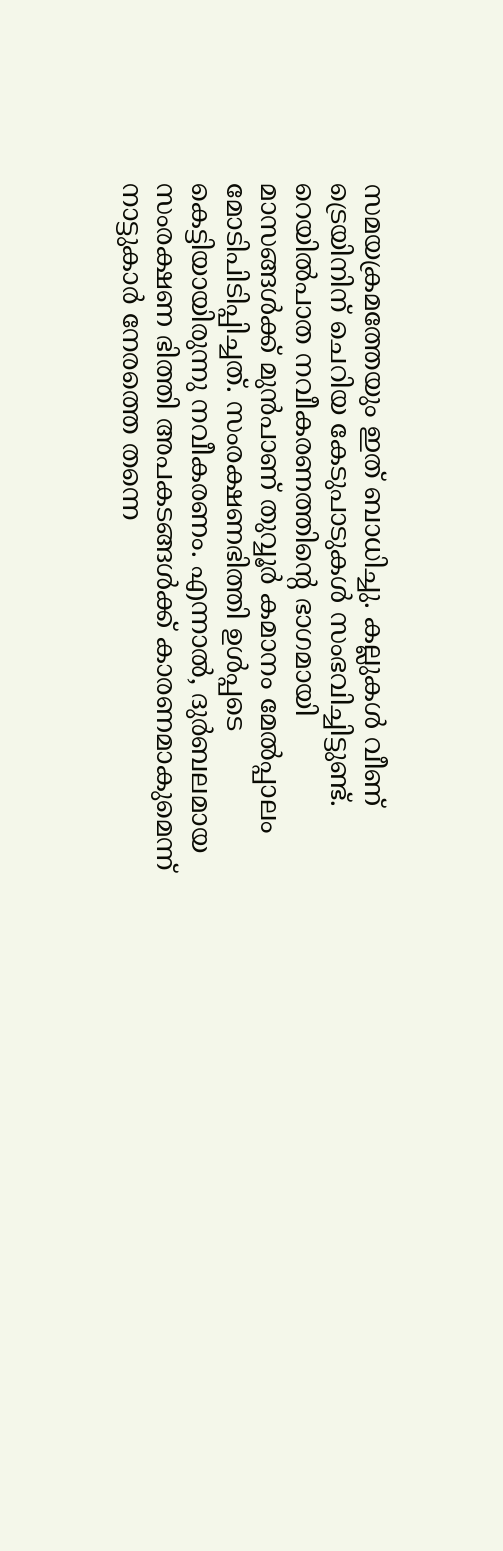സമയക്രമത്തേയും ഇത് ബാധിച്ചു. കല്ലുകൾ വീണ് ട്രെയിനിന് ചെറിയ കേടുപാടുകൾ സംഭവിച്ചിട്ടുണ്ട്.
റെയിൽപാത നവീകരണത്തിന്റെ ഭാഗമായി മാസങ്ങൾക്ക് മുൻപാണ് തുവ്വൂർ കമാനം മേൽപ്പാലം മോടിപിടിപ്പിച്ചത്. സംരക്ഷണഭിത്തി ഉൾപ്പടെ കെട്ടിയായിരുന്നു നവീകരണം. എന്നാൽ, ദുർബലമായ സംരക്ഷണ ഭിത്തി അപകടങ്ങൾക്ക് കാരണമാകുമെന്ന് നാട്ടുകാർ നേരത്തെ തന്നെ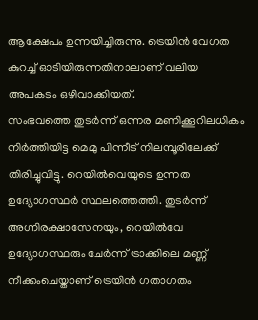ആക്ഷേപം ഉന്നയിച്ചിരുന്നു. ട്രെയിൻ വേഗത കുറച്ച് ഓടിയിരുന്നതിനാലാണ് വലിയ അപകടം ഒഴിവാക്കിയത്.
സംഭവത്തെ തുടർന്ന് ഒന്നര മണിക്കൂറിലധികം നിർത്തിയിട്ട മെമു പിന്നീട് നിലമ്പൂരിലേക്ക് തിരിച്ചുവിട്ടു. റെയിൽവെയുടെ ഉന്നത ഉദ്യോഗസ്ഥർ സ്ഥലത്തെത്തി. തുടർന്ന് അഗ്നിരക്ഷാസേനയും, റെയിൽവേ ഉദ്യോഗസ്ഥരും ചേർന്ന് ട്രാക്കിലെ മണ്ണ് നീക്കംചെയ്താണ് ട്രെയിൻ ഗതാഗതം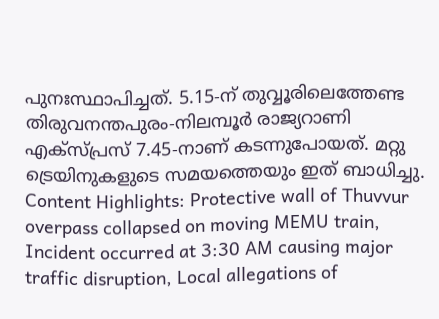പുനഃസ്ഥാപിച്ചത്. 5.15-ന് തുവ്വൂരിലെത്തേണ്ട തിരുവനന്തപുരം-നിലമ്പൂർ രാജ്യറാണി എക്സ്പ്രസ് 7.45-നാണ് കടന്നുപോയത്. മറ്റു ട്രെയിനുകളുടെ സമയത്തെയും ഇത് ബാധിച്ചു.
Content Highlights: Protective wall of Thuvvur overpass collapsed on moving MEMU train, Incident occurred at 3:30 AM causing major traffic disruption, Local allegations of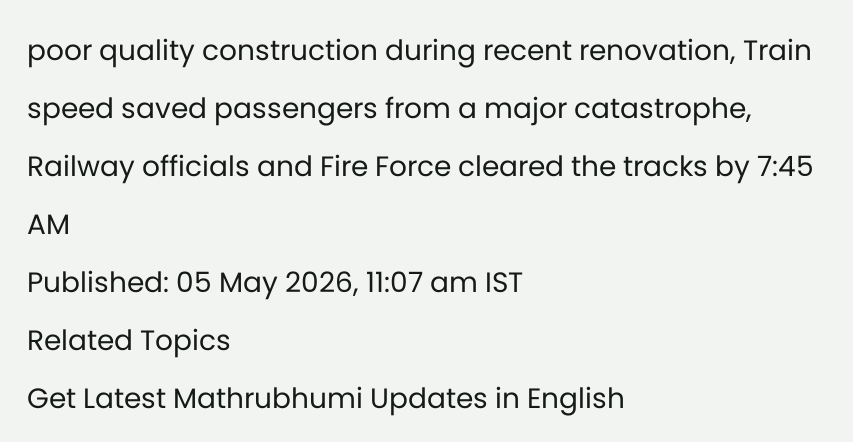poor quality construction during recent renovation, Train speed saved passengers from a major catastrophe, Railway officials and Fire Force cleared the tracks by 7:45 AM
Published: 05 May 2026, 11:07 am IST
Related Topics
Get Latest Mathrubhumi Updates in English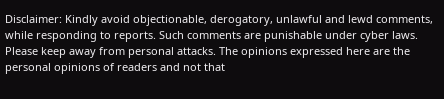Disclaimer: Kindly avoid objectionable, derogatory, unlawful and lewd comments, while responding to reports. Such comments are punishable under cyber laws. Please keep away from personal attacks. The opinions expressed here are the personal opinions of readers and not that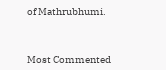of Mathrubhumi.



Most Commented